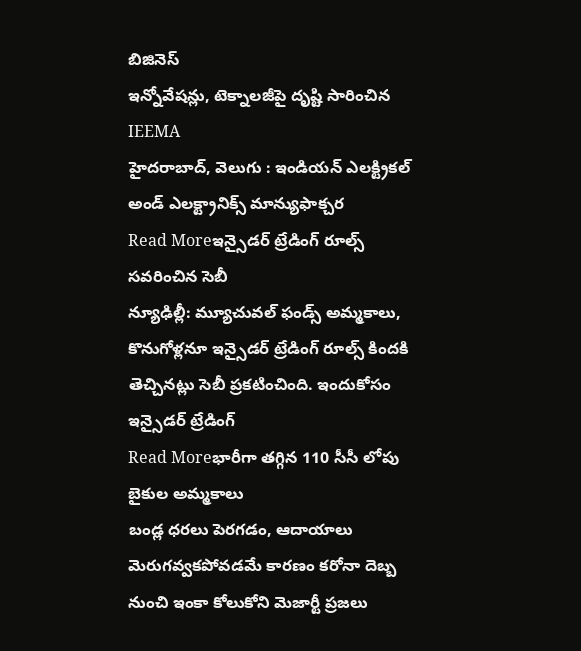బిజినెస్
ఇన్నోవేషన్లు, టెక్నాలజీపై దృష్టి సారించిన IEEMA
హైదరాబాద్, వెలుగు : ఇండియన్ ఎలక్ట్రికల్ అండ్ ఎలక్ట్రానిక్స్ మాన్యుఫాక్చర
Read Moreఇన్సైడర్ ట్రేడింగ్ రూల్స్ సవరించిన సెబీ
న్యూఢిల్లీ: మ్యూచువల్ ఫండ్స్ అమ్మకాలు, కొనుగోళ్లనూ ఇన్సైడర్ ట్రేడింగ్ రూల్స్ కిందకి తెచ్చినట్లు సెబీ ప్రకటించింది. ఇందుకోసం ఇన్సైడర్ ట్రేడింగ్
Read Moreభారీగా తగ్గిన 110 సీసీ లోపు బైకుల అమ్మకాలు
బండ్ల ధరలు పెరగడం, ఆదాయాలు మెరుగవ్వకపోవడమే కారణం కరోనా దెబ్బ నుంచి ఇంకా కోలుకోని మెజార్టీ ప్రజలు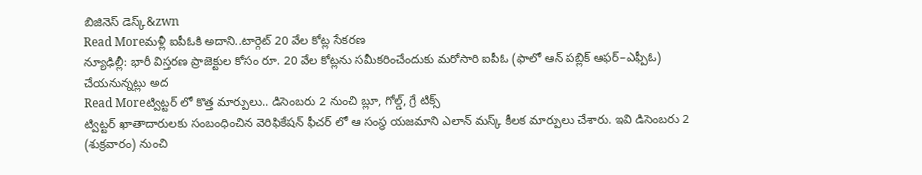బిజినెస్ డెస్క్&zwn
Read Moreమళ్లీ ఐపీఓకి అదాని..టార్గెట్ 20 వేల కోట్ల సేకరణ
న్యూఢిల్లీ: భారీ విస్తరణ ప్రాజెక్టుల కోసం రూ. 20 వేల కోట్లను సమీకరించేందుకు మరోసారి ఐపీఓ (ఫాలో ఆన్ పబ్లిక్ ఆఫర్–ఎఫ్పీఓ) చేయనున్నట్లు అద
Read Moreట్విట్టర్ లో కొత్త మార్పులు.. డిసెంబరు 2 నుంచి బ్లూ, గోల్డ్, గ్రే టిక్స్
ట్విట్టర్ ఖాతాదారులకు సంబంధించిన వెరిఫికేషన్ ఫీచర్ లో ఆ సంస్థ యజమాని ఎలాన్ మస్క్ కీలక మార్పులు చేశారు. ఇవి డిసెంబరు 2 (శుక్రవారం) నుంచి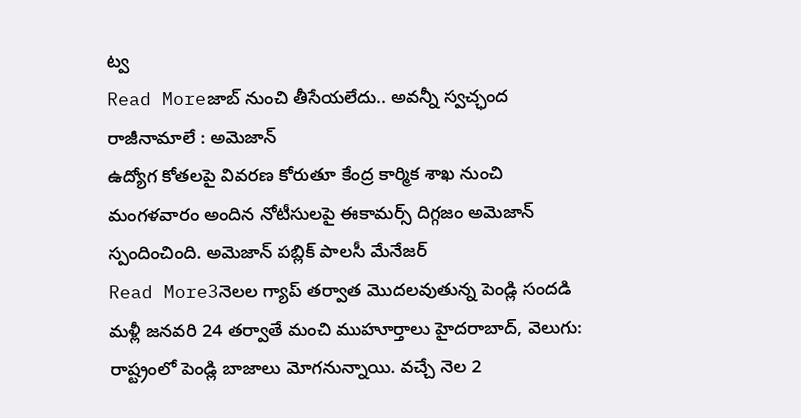ట్వ
Read Moreజాబ్ నుంచి తీసేయలేదు.. అవన్నీ స్వచ్ఛంద రాజీనామాలే : అమెజాన్
ఉద్యోగ కోతలపై వివరణ కోరుతూ కేంద్ర కార్మిక శాఖ నుంచి మంగళవారం అందిన నోటీసులపై ఈకామర్స్ దిగ్గజం అమెజాన్ స్పందించింది. అమెజాన్ పబ్లిక్ పాలసీ మేనేజర్
Read More3నెలల గ్యాప్ తర్వాత మొదలవుతున్న పెండ్లి సందడి
మళ్లీ జనవరి 24 తర్వాతే మంచి ముహూర్తాలు హైదరాబాద్, వెలుగు: రాష్ట్రంలో పెండ్లి బాజాలు మోగనున్నాయి. వచ్చే నెల 2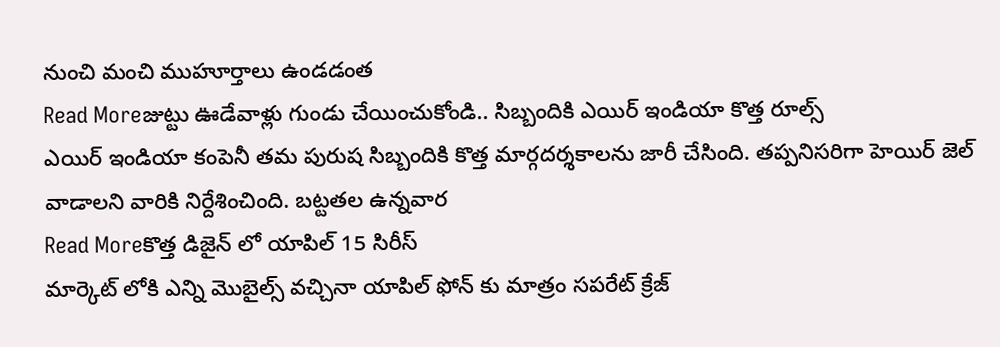నుంచి మంచి ముహూర్తాలు ఉండడంత
Read Moreజుట్టు ఊడేవాళ్లు గుండు చేయించుకోండి.. సిబ్బందికి ఎయిర్ ఇండియా కొత్త రూల్స్
ఎయిర్ ఇండియా కంపెనీ తమ పురుష సిబ్బందికి కొత్త మార్గదర్శకాలను జారీ చేసింది. తప్పనిసరిగా హెయిర్ జెల్ వాడాలని వారికి నిర్దేశించింది. బట్టతల ఉన్నవార
Read Moreకొత్త డిజైన్ లో యాపిల్ 15 సిరీస్
మార్కెట్ లోకి ఎన్ని మొబైల్స్ వచ్చినా యాపిల్ ఫోన్ కు మాత్రం సపరేట్ క్రేజ్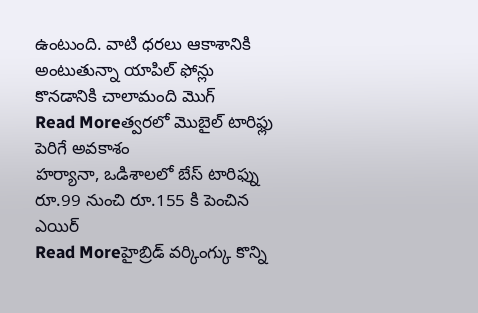ఉంటుంది. వాటి ధరలు ఆకాశానికి అంటుతున్నా యాపిల్ ఫోన్లు కొనడానికి చాలామంది మొగ్
Read Moreత్వరలో మొబైల్ టారిఫ్లు పెరిగే అవకాశం
హర్యానా, ఒడిశాలలో బేస్ టారిఫ్ను రూ.99 నుంచి రూ.155 కి పెంచిన ఎయిర్
Read Moreహైబ్రిడ్ వర్కింగ్కు కొన్ని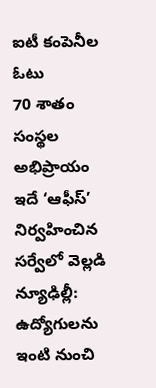ఐటీ కంపెనీల ఓటు
70 శాతం సంస్థల అభిప్రాయం ఇదే ‘ఆఫీస్’ నిర్వహించిన సర్వేలో వెల్లడి న్యూఢిల్లీ: ఉద్యోగులను ఇంటి నుంచి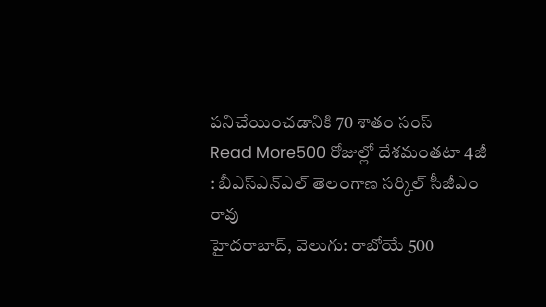పనిచేయించడానికి 70 శాతం సంస్
Read More500 రోజుల్లో దేశమంతటా 4జీ : బీఎస్ఎన్ఎల్ తెలంగాణ సర్కిల్ సీజీఎం రావు
హైదరాబాద్, వెలుగు: రాబోయే 500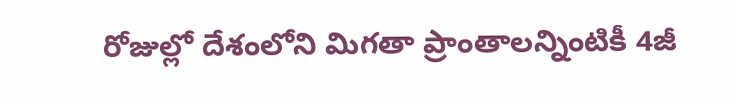రోజుల్లో దేశంలోని మిగతా ప్రాంతాలన్నింటికీ 4జీ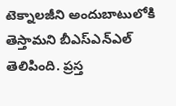టెక్నాలజీని అందుబాటులోకి తెస్తామని బీఎస్ఎన్ఎల్ తెలిపింది. ప్రస్త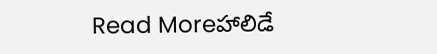Read Moreహాలిడే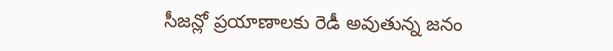సీజన్లో ప్రయాణాలకు రెడీ అవుతున్న జనం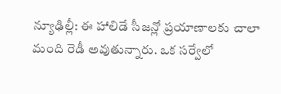న్యూఢిల్లీ: ఈ హాలిడే సీజన్లో ప్రయాణాలకు చాలా మంది రెడీ అవుతున్నారు. ఒక సర్వేలో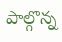పాల్గొన్న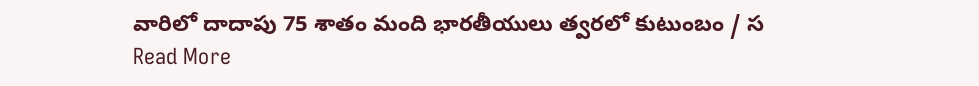వారిలో దాదాపు 75 శాతం మంది భారతీయులు త్వరలో కుటుంబం / స
Read More